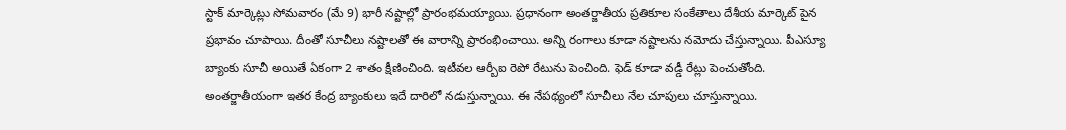స్టాక్ మార్కెట్లు సోమవారం (మే 9) భారీ నష్టాల్లో ప్రారంభమయ్యాయి. ప్రధానంగా అంతర్జాతీయ ప్రతికూల సంకేతాలు దేశీయ మార్కెట్ పైన ప్రభావం చూపాయి. దీంతో సూచీలు నష్టాలతో ఈ వారాన్ని ప్రారంభించాయి. అన్ని రంగాలు కూడా నష్టాలను నమోదు చేస్తున్నాయి. పీఎస్యూ బ్యాంకు సూచీ అయితే ఏకంగా 2 శాతం క్షీణించింది. ఇటీవల ఆర్బీఐ రెపో రేటును పెంచింది. ఫెడ్ కూడా వడ్డీ రేట్లు పెంచుతోంది. అంతర్జాతీయంగా ఇతర కేంద్ర బ్యాంకులు ఇదే దారిలో నడుస్తున్నాయి. ఈ నేపథ్యంలో సూచీలు నేల చూపులు చూస్తున్నాయి.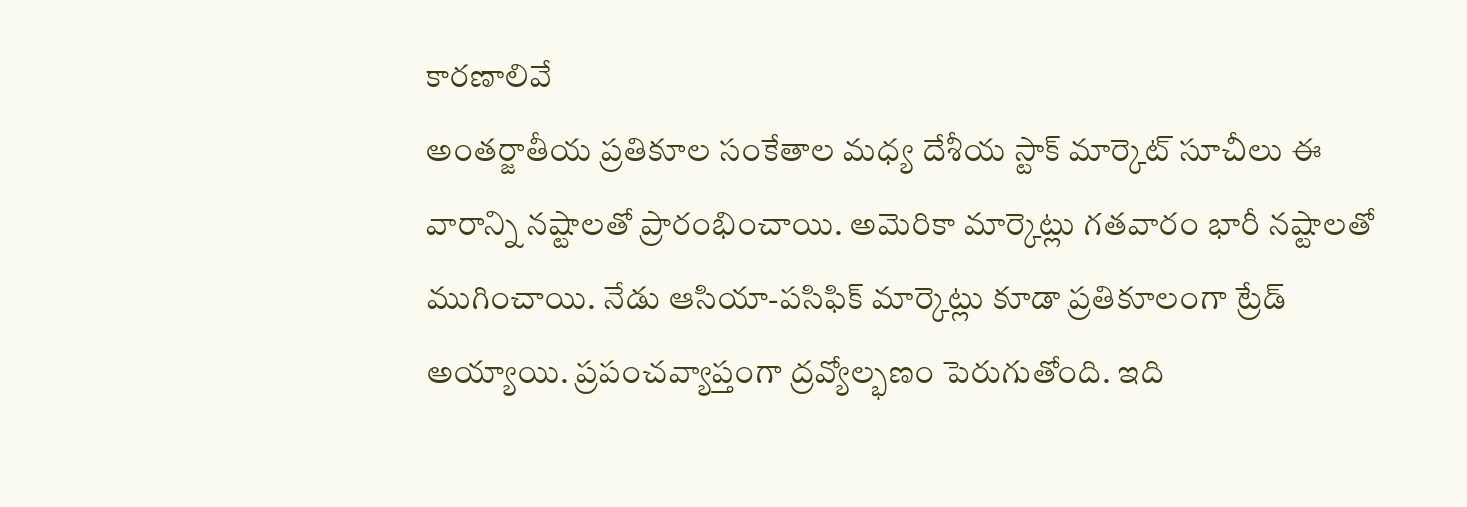కారణాలివే
అంతర్జాతీయ ప్రతికూల సంకేతాల మధ్య దేశీయ స్టాక్ మార్కెట్ సూచీలు ఈ వారాన్ని నష్టాలతో ప్రారంభించాయి. అమెరికా మార్కెట్లు గతవారం భారీ నష్టాలతో ముగించాయి. నేడు ఆసియా-పసిఫిక్ మార్కెట్లు కూడా ప్రతికూలంగా ట్రేడ్ అయ్యాయి. ప్రపంచవ్యాప్తంగా ద్రవ్యోల్భణం పెరుగుతోంది. ఇది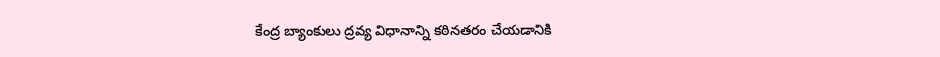కేంద్ర బ్యాంకులు ద్రవ్య విధానాన్ని కఠినతరం చేయడానికి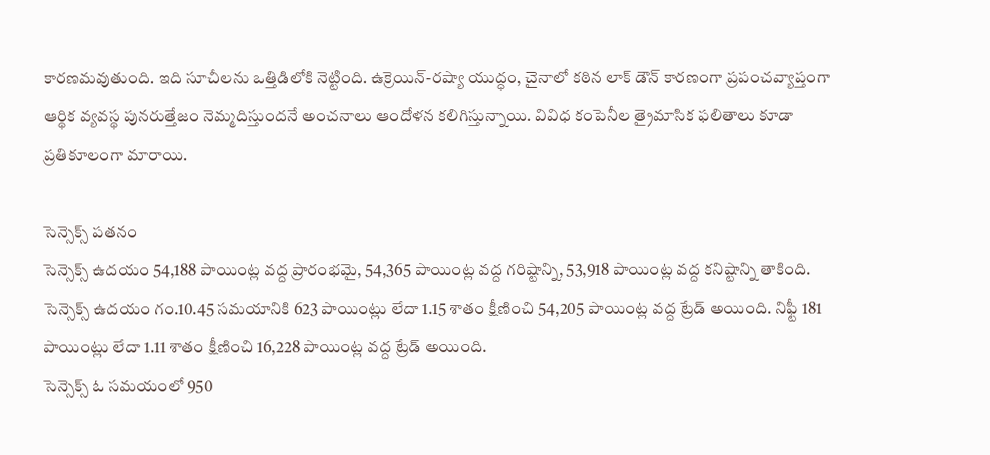కారణమవుతుంది. ఇది సూచీలను ఒత్తిడిలోకి నెట్టింది. ఉక్రెయిన్-రష్యా యుద్ధం, చైనాలో కఠిన లాక్ డౌన్ కారణంగా ప్రపంచవ్యాప్తంగా ఆర్థిక వ్యవస్థ పునరుత్తేజం నెమ్మదిస్తుందనే అంచనాలు ఆందోళన కలిగిస్తున్నాయి. వివిధ కంపెనీల త్రైమాసిక ఫలితాలు కూడా ప్రతికూలంగా మారాయి.

సెన్సెక్స్ పతనం
సెన్సెక్స్ ఉదయం 54,188 పాయింట్ల వద్ద ప్రారంభమై, 54,365 పాయింట్ల వద్ద గరిష్టాన్ని, 53,918 పాయింట్ల వద్ద కనిష్టాన్ని తాకింది. సెన్సెక్స్ ఉదయం గం.10.45 సమయానికి 623 పాయింట్లు లేదా 1.15 శాతం క్షీణించి 54,205 పాయింట్ల వద్ద ట్రేడ్ అయింది. నిఫ్టీ 181 పాయింట్లు లేదా 1.11 శాతం క్షీణించి 16,228 పాయింట్ల వద్ద ట్రేడ్ అయింది.
సెన్సెక్స్ ఓ సమయంలో 950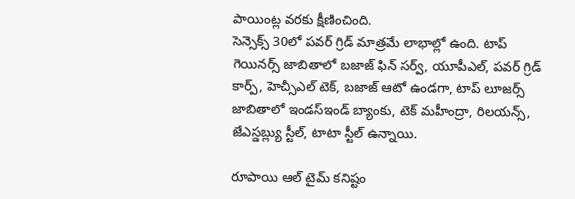పాయింట్ల వరకు క్షీణించింది.
సెన్సెక్స్ 30లో పవర్ గ్రిడ్ మాత్రమే లాభాల్లో ఉంది. టాప్ గెయినర్స్ జాబితాలో బజాజ్ ఫిన్ సర్వ్, యూపీఎల్, పవర్ గ్రిడ్ కార్ప్, హెచ్సీఎల్ టెక్, బజాజ్ ఆటో ఉండగా, టాప్ లూజర్స్ జాబితాలో ఇండస్ఇండ్ బ్యాంకు, టెక్ మహీంద్రా, రిలయన్స్, జేఎస్డబ్ల్యు స్టీల్, టాటా స్టీల్ ఉన్నాయి.

రూపాయి ఆల్ టైమ్ కనిష్టం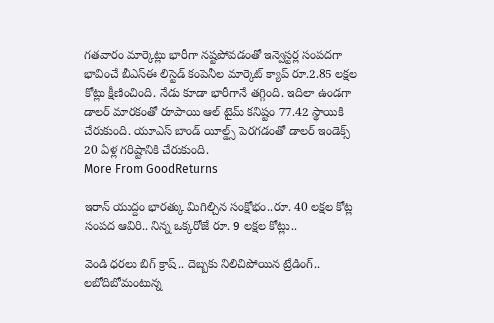గతవారం మార్కెట్లు భారీగా నష్టపోవడంతో ఇన్వెస్టర్ల సంపదగా భావించే బీఎస్ఈ లిస్టెడ్ కంపెనీల మార్కెట్ క్యాప్ రూ.2.85 లక్షల కోట్లు క్షీణించింది. నేడు కూడా భారీగానే తగ్గింది. ఇదిలా ఉండగా డాలర్ మారకంతో రూపాయి ఆల్ టైమ్ కనిష్టం 77.42 స్థాయికి చేరుకుంది. యూఎస్ బాండ్ యీల్డ్స్ పెరగడంతో డాలర్ ఇండెక్స్ 20 ఏళ్ల గరిష్టానికి చేరుకుంది.
More From GoodReturns

ఇరాన్ యుద్దం భారత్కు మిగిల్చిన సంక్షోభం..రూ. 40 లక్షల కోట్ల సంపద ఆవిరి.. నిన్న ఒక్కరోజే రూ. 9 లక్షల కోట్లు..

వెండి ధరలు బిగ్ క్రాష్.. దెబ్బకు నిలిచిపోయిన ట్రేడింగ్.. లబోదిబోమంటున్న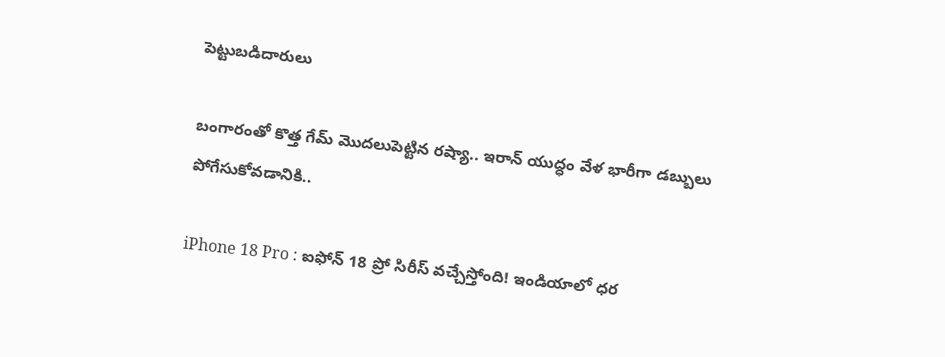పెట్టుబడిదారులు

బంగారంతో కొత్త గేమ్ మొదలుపెట్టిన రష్యా.. ఇరాన్ యుద్ధం వేళ భారీగా డబ్బులు పోగేసుకోవడానికి..

iPhone 18 Pro : ఐఫోన్ 18 ప్రో సిరీస్ వచ్చేస్తోంది! ఇండియాలో ధర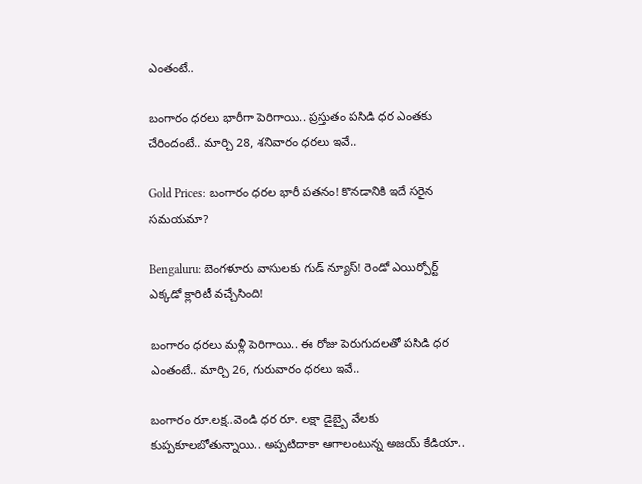ఎంతంటే..

బంగారం ధరలు భారీగా పెరిగాయి.. ప్రస్తుతం పసిడి ధర ఎంతకు చేరిందంటే.. మార్చి 28, శనివారం ధరలు ఇవే..

Gold Prices: బంగారం ధరల భారీ పతనం! కొనడానికి ఇదే సరైన సమయమా?

Bengaluru: బెంగళూరు వాసులకు గుడ్ న్యూస్! రెండో ఎయిర్పోర్ట్ ఎక్కడో క్లారిటీ వచ్చేసింది!

బంగారం ధరలు మళ్లీ పెరిగాయి.. ఈ రోజు పెరుగుదలతో పసిడి ధర ఎంతంటే.. మార్చి 26, గురువారం ధరలు ఇవే..

బంగారం రూ.లక్ష..వెండి ధర రూ. లక్షా డైబ్బై వేలకు కుప్పకూలబోతున్నాయి.. అప్పటిదాకా ఆగాలంటున్న అజయ్ కేడియా..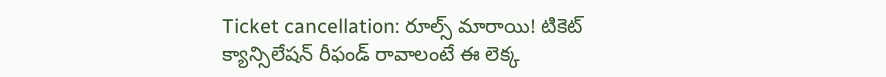Ticket cancellation: రూల్స్ మారాయి! టికెట్ క్యాన్సిలేషన్ రీఫండ్ రావాలంటే ఈ లెక్క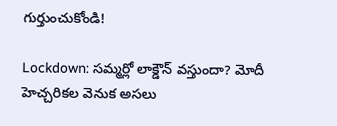గుర్తుంచుకోండి!

Lockdown: సమ్మర్లో లాక్డౌన్ వస్తుందా? మోదీ హెచ్చరికల వెనుక అసలు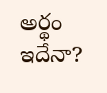అర్థం ఇదేనా?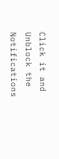Click it and Unblock the Notifications